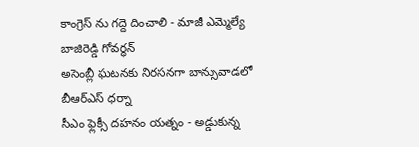కాంగ్రెస్ ను గద్దె దించాలి - మాజీ ఎమ్మెల్యే బాజిరెడ్డి గోవర్ధన్
అసెంబ్లీ ఘటనకు నిరసనగా బాన్సువాడలో బీఆర్ఎస్ ధర్నా
సీఎం ఫ్లెక్సీ దహనం యత్నం - అడ్డుకున్న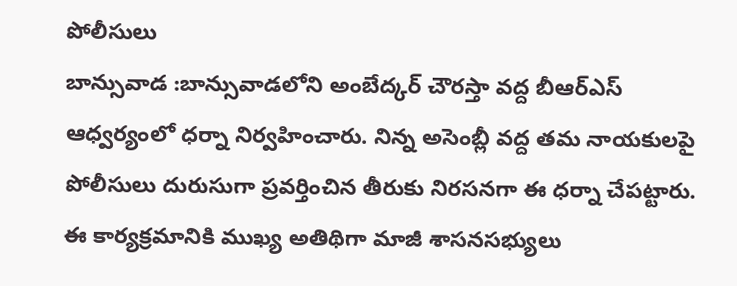పోలీసులు
బాన్సువాడ :బాన్సువాడలోని అంబేద్కర్ చౌరస్తా వద్ద బీఆర్ఎస్ ఆధ్వర్యంలో ధర్నా నిర్వహించారు. నిన్న అసెంబ్లీ వద్ద తమ నాయకులపై పోలీసులు దురుసుగా ప్రవర్తించిన తీరుకు నిరసనగా ఈ ధర్నా చేపట్టారు. ఈ కార్యక్రమానికి ముఖ్య అతిథిగా మాజీ శాసనసభ్యులు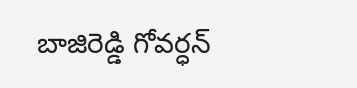బాజిరెడ్డి గోవర్ధన్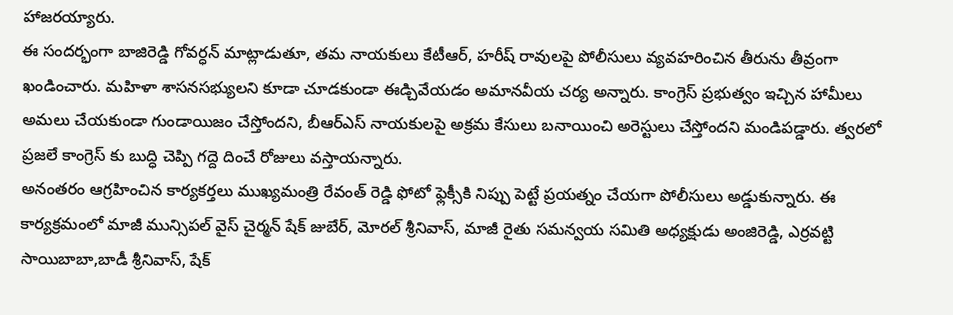హాజరయ్యారు.
ఈ సందర్భంగా బాజిరెడ్డి గోవర్ధన్ మాట్లాడుతూ, తమ నాయకులు కేటీఆర్, హరీష్ రావులపై పోలీసులు వ్యవహరించిన తీరును తీవ్రంగా ఖండించారు. మహిళా శాసనసభ్యులని కూడా చూడకుండా ఈడ్చివేయడం అమానవీయ చర్య అన్నారు. కాంగ్రెస్ ప్రభుత్వం ఇచ్చిన హామీలు అమలు చేయకుండా గుండాయిజం చేస్తోందని, బీఆర్ఎస్ నాయకులపై అక్రమ కేసులు బనాయించి అరెస్టులు చేస్తోందని మండిపడ్డారు. త్వరలో ప్రజలే కాంగ్రెస్ కు బుద్ధి చెప్పి గద్దె దించే రోజులు వస్తాయన్నారు.
అనంతరం ఆగ్రహించిన కార్యకర్తలు ముఖ్యమంత్రి రేవంత్ రెడ్డి ఫోటో ఫ్లెక్సీకి నిప్పు పెట్టే ప్రయత్నం చేయగా పోలీసులు అడ్డుకున్నారు. ఈ కార్యక్రమంలో మాజీ మున్సిపల్ వైస్ చైర్మన్ షేక్ జుబేర్, మోరల్ శ్రీనివాస్, మాజీ రైతు సమన్వయ సమితి అధ్యక్షుడు అంజిరెడ్డి, ఎర్రవట్టి సాయిబాబా,బాడీ శ్రీనివాస్, షేక్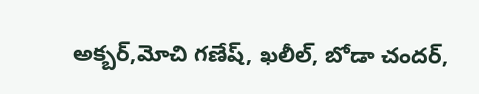అక్బర్,మోచి గణేష్, ఖలీల్, బోడా చందర్,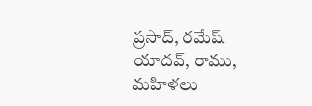ప్రసాద్, రమేష్ యాదవ్, రాము, మహిళలు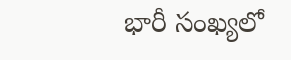భారీ సంఖ్యలో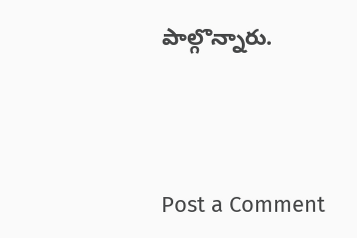పాల్గొన్నారు.




Post a Comment